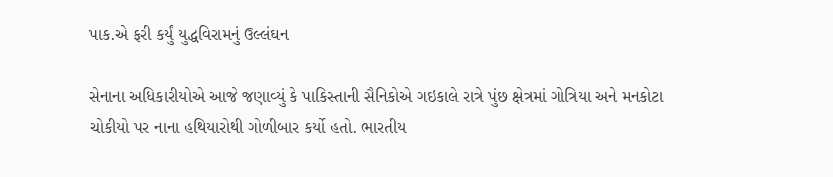પાક.એ ફરી કર્યું યુદ્ધવિરામનું ઉલ્લંઘન

સેનાના અધિકારીયોએ આજે જણાવ્યું કે પાકિસ્તાની સૈનિકોએ ગઇકાલે રાત્રે પુંછ ક્ષેત્રમાં ગોત્રિયા અને મનકોટા ચોકીયો પર નાના હથિયારોથી ગોળીબાર કર્યો હતો. ભારતીય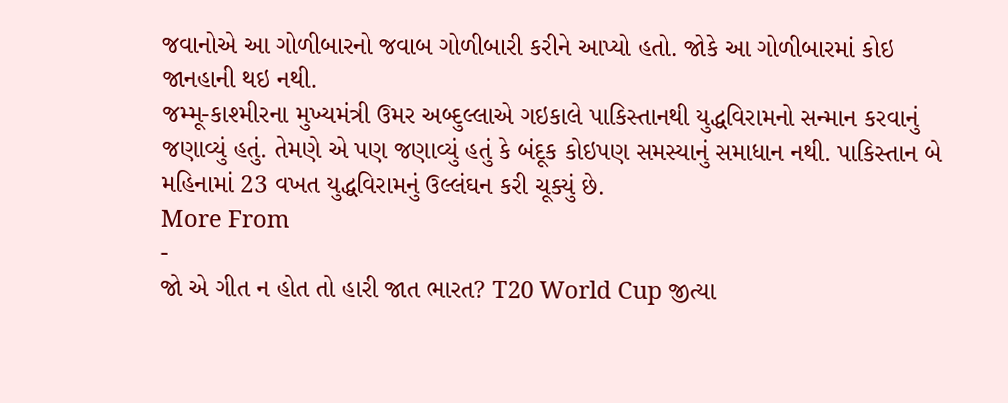જવાનોએ આ ગોળીબારનો જવાબ ગોળીબારી કરીને આપ્યો હતો. જોકે આ ગોળીબારમાં કોઇ જાનહાની થઇ નથી.
જમ્મૂ-કાશ્મીરના મુખ્યમંત્રી ઉમર અબ્દુલ્લાએ ગઇકાલે પાકિસ્તાનથી યુદ્ધવિરામનો સન્માન કરવાનું જણાવ્યું હતું. તેમણે એ પણ જણાવ્યું હતું કે બંદૂક કોઇપણ સમસ્યાનું સમાધાન નથી. પાકિસ્તાન બે મહિનામાં 23 વખત યુદ્ધવિરામનું ઉલ્લંઘન કરી ચૂક્યું છે.
More From
-
જો એ ગીત ન હોત તો હારી જાત ભારત? T20 World Cup જીત્યા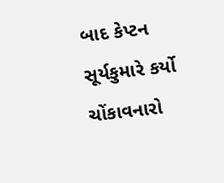બાદ કેપ્ટન સૂર્યકુમારે કર્યો ચોંકાવનારો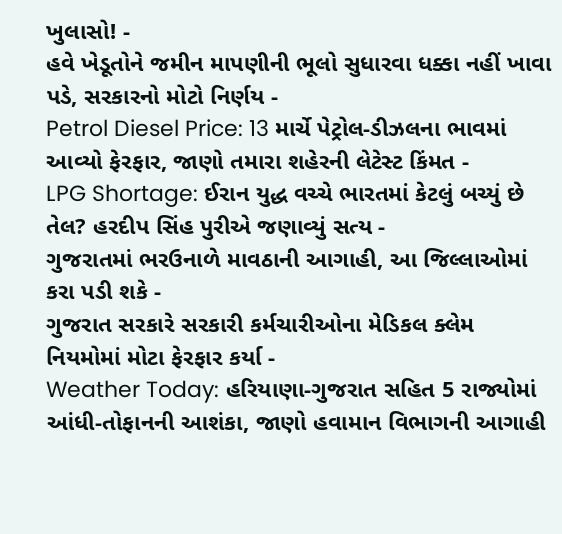ખુલાસો! -
હવે ખેડૂતોને જમીન માપણીની ભૂલો સુધારવા ધક્કા નહીં ખાવા પડે, સરકારનો મોટો નિર્ણય -
Petrol Diesel Price: 13 માર્ચે પેટ્રોલ-ડીઝલના ભાવમાં આવ્યો ફેરફાર, જાણો તમારા શહેરની લેટેસ્ટ કિંમત -
LPG Shortage: ઈરાન યુદ્ધ વચ્ચે ભારતમાં કેટલું બચ્યું છે તેલ? હરદીપ સિંહ પુરીએ જણાવ્યું સત્ય -
ગુજરાતમાં ભરઉનાળે માવઠાની આગાહી, આ જિલ્લાઓમાં કરા પડી શકે -
ગુજરાત સરકારે સરકારી કર્મચારીઓના મેડિકલ ક્લેમ નિયમોમાં મોટા ફેરફાર કર્યા -
Weather Today: હરિયાણા-ગુજરાત સહિત 5 રાજ્યોમાં આંધી-તોફાનની આશંકા, જાણો હવામાન વિભાગની આગાહી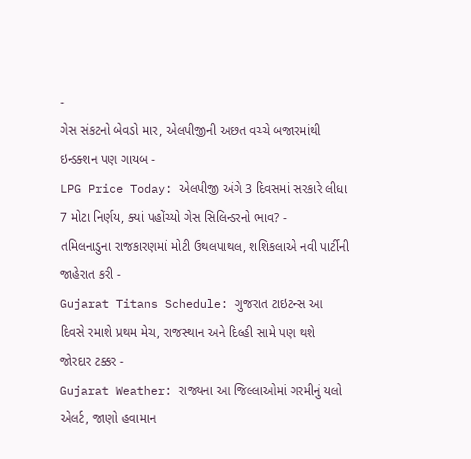-
ગેસ સંકટનો બેવડો માર, એલપીજીની અછત વચ્ચે બજારમાંથી ઇન્ડક્શન પણ ગાયબ -
LPG Price Today: એલપીજી અંગે 3 દિવસમાં સરકારે લીધા 7 મોટા નિર્ણય, ક્યાં પહોંચ્યો ગેસ સિલિન્ડરનો ભાવ? -
તમિલનાડુના રાજકારણમાં મોટી ઉથલપાથલ, શશિકલાએ નવી પાર્ટીની જાહેરાત કરી -
Gujarat Titans Schedule: ગુજરાત ટાઇટન્સ આ દિવસે રમાશે પ્રથમ મેચ, રાજસ્થાન અને દિલ્હી સામે પણ થશે જોરદાર ટક્કર -
Gujarat Weather: રાજ્યના આ જિલ્લાઓમાં ગરમીનું યલો એલર્ટ, જાણો હવામાન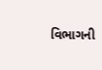વિભાગની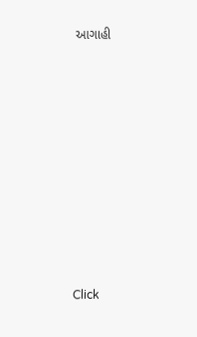આગાહી












Click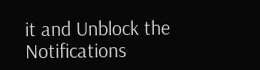it and Unblock the Notifications